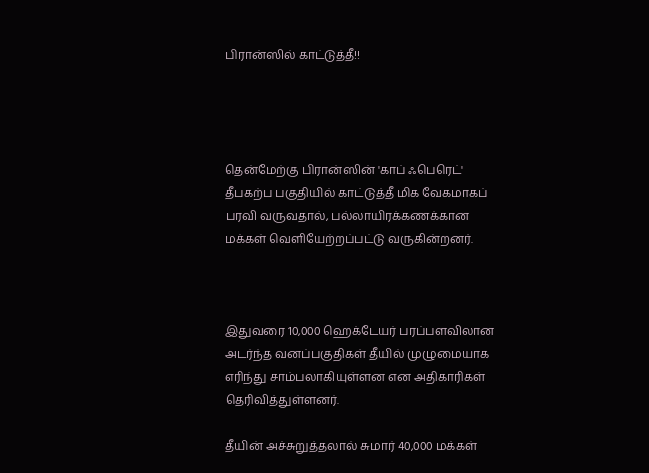பிரான்ஸில் காட்டுத்தீ!!




தென்மேற்கு பிரான்ஸின் 'காப் ஃபெரெட்' தீபகற்ப பகுதியில் காட்டுத்தீ மிக வேகமாகப் பரவி வருவதால், பல்லாயிரக்கணக்கான மக்கள் வெளியேற்றப்பட்டு வருகின்றனர்.



இதுவரை 10,000 ஹெக்டேயர் பரப்பளவிலான அடர்ந்த வனப்பகுதிகள் தீயில் முழுமையாக எரிந்து சாம்பலாகியுள்ளன என அதிகாரிகள் தெரிவித்துள்ளனர்.

தீயின் அச்சுறுத்தலால் சுமார் 40,000 மக்கள்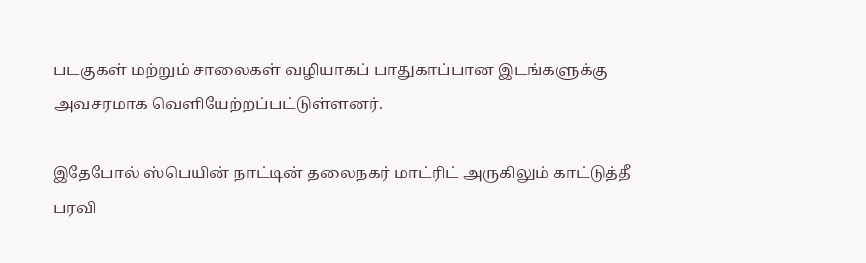படகுகள் மற்றும் சாலைகள் வழியாகப் பாதுகாப்பான இடங்களுக்கு அவசரமாக வெளியேற்றப்பட்டுள்ளனர்.

இதேபோல் ஸ்பெயின் நாட்டின் தலைநகர் மாட்ரிட் அருகிலும் காட்டுத்தீ பரவி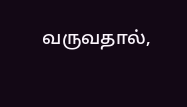வருவதால்,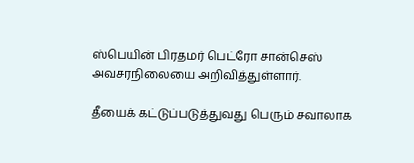ஸ்பெயின் பிரதமர் பெட்ரோ சான்செஸ் அவசரநிலையை அறிவித்துள்ளார்.

தீயைக் கட்டுப்படுத்துவது பெரும் சவாலாக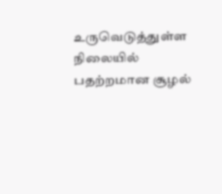உருவெடுத்துள்ள நிலையில் பதற்றமான சூழல்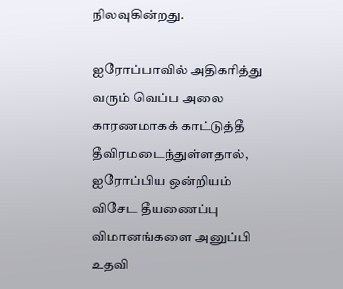நிலவுகின்றது.

ஐரோப்பாவில் அதிகரித்து வரும் வெப்ப அலை காரணமாகக் காட்டுத்தீ தீவிரமடைந்துள்ளதால், ஐரோப்பிய ஒன்றியம் விசேட தீயணைப்பு விமானங்களை அனுப்பி உதவி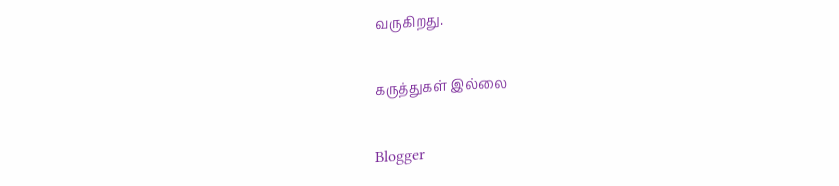வருகிறது.

கருத்துகள் இல்லை

Blogger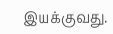இயக்குவது.